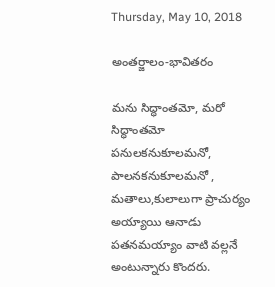Thursday, May 10, 2018

అంతర్జాలం-భావితరం

మను సిద్ధాంతమో, మరో సిద్ధాంతమో
పనులకనుకూలమనో, పాలనకనుకూలమనో ,
మతాలు,కులాలుగా ప్రాచుర్యం అయ్యాయి ఆనాడు
పతనమయ్యాం వాటి వల్లనే అంటున్నారు కొందరు.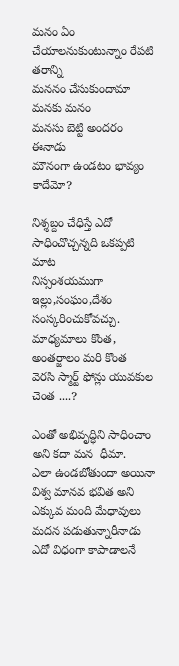మనం ఏం చేయాలనుకుంటున్నాం రేపటి తరాన్ని
మననం చేసుకుందామా మనకు మనం
మనసు బెట్టి అందరం ఈనాడు
మౌనంగా ఉండటం భావ్యం కాదేమో?

నిశ్శబ్దం చేధిస్తే ఎదో సాధించొచ్చన్నది ఒకప్పటి మాట
నిస్సంశయముగా ఇల్లు,సంఘం,దేశం సంస్కరించుకోవచ్చు.
మాధ్యమాలు కొంత, అంతర్జాలం మరి కొంత
వెరసి స్మార్ట్ ఫోన్లు యువకుల చెంత ....?

ఎంతో అభివృద్ధిని సాధించాం అని కదా మన  ధీమా.
ఎలా ఉండబోతుందా అయినా విశ్వ మానవ భవిత అని
ఎక్కువ మంది మేధావులు మదన పడుతున్నారీనాడు
ఎదో విధంగా కాపాడాలనే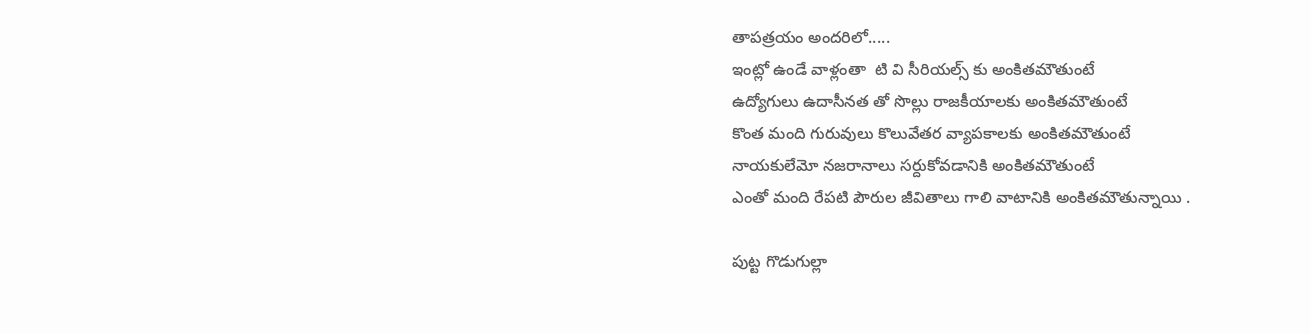తాపత్రయం అందరిలో.....
ఇంట్లో ఉండే వాళ్లంతా  టి వి సీరియల్స్ కు అంకితమౌతుంటే
ఉద్యోగులు ఉదాసీనత తో సొల్లు రాజకీయాలకు అంకితమౌతుంటే
కొంత మంది గురువులు కొలువేతర వ్యాపకాలకు అంకితమౌతుంటే
నాయకులేమో నజరానాలు సర్దుకోవడానికి అంకితమౌతుంటే
ఎంతో మంది రేపటి పౌరుల జీవితాలు గాలి వాటానికి అంకితమౌతున్నాయి .

పుట్ట గొడుగుల్లా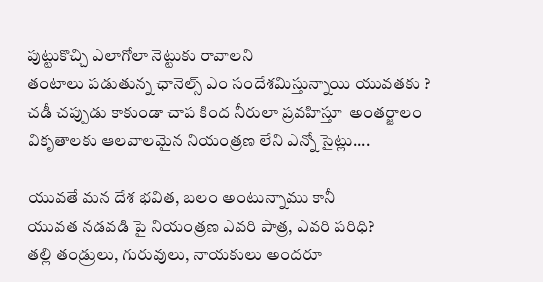పుట్టుకొచ్చి ఎలాగోలా నెట్టుకు రావాలని
తంటాలు పడుతున్న ఛానెల్స్ ఎం సందేశమిస్తున్నాయి యువతకు ?
చడీ చప్పుడు కాకుండా చాప కింద నీరులా ప్రవహిస్తూ  అంతర్జాలం
వికృతాలకు ఆలవాలమైన నియంత్రణ లేని ఎన్నో సైట్లు....

యువతే మన దేశ భవిత, బలం అంటున్నాము కానీ
యువత నడవడి పై నియంత్రణ ఎవరి పాత్ర, ఎవరి పరిధి?
తల్లి తండ్రులు, గురువులు, నాయకులు అందరూ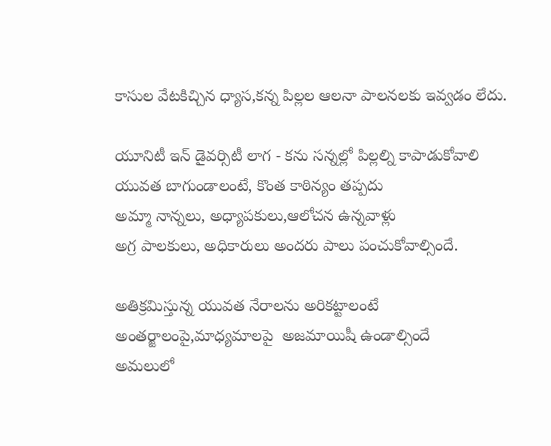కాసుల వేటకిచ్చిన ధ్యాస,కన్న పిల్లల ఆలనా పాలనలకు ఇవ్వడం లేదు.

యూనిటీ ఇన్ డైవర్సిటీ లాగ - కను సన్నల్లో పిల్లల్ని కాపాడుకోవాలి
యువత బాగుండాలంటే, కొంత కాఠిన్యం తప్పదు
అమ్మా నాన్నలు, అధ్యాపకులు,ఆలోచన ఉన్నవాళ్లు
అగ్ర పాలకులు, అధికారులు అందరు పాలు పంచుకోవాల్సిందే.

అతిక్రమిస్తున్న యువత నేరాలను అరికట్టాలంటే
అంతర్జాలంపై,మాధ్యమాలపై  అజమాయిషీ ఉండాల్సిందే
అమలులో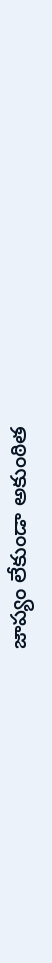జాప్యం లేకుండా అకుంఠిత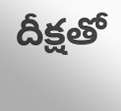దీక్షతో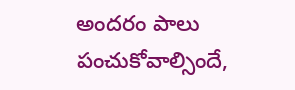అందరం పాలు పంచుకోవాల్సిందే,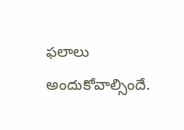ఫలాలు అందుకోవాల్సిందే.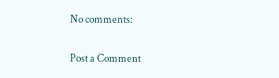No comments:

Post a Comment